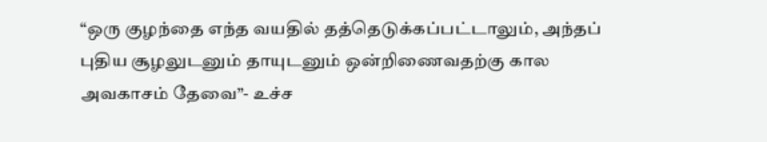“ஒரு குழந்தை எந்த வயதில் தத்தெடுக்கப்பட்டாலும், அந்தப் புதிய சூழலுடனும் தாயுடனும் ஒன்றிணைவதற்கு கால அவகாசம் தேவை”- உச்ச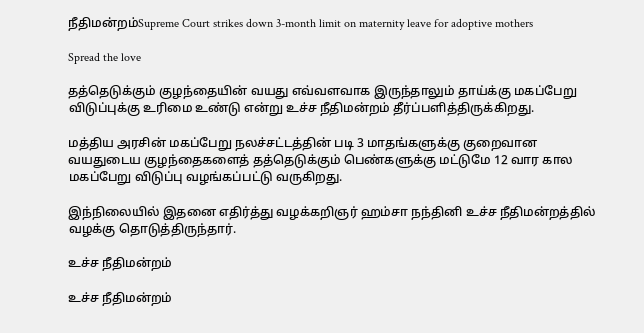நீதிமன்றம்Supreme Court strikes down 3-month limit on maternity leave for adoptive mothers

Spread the love

தத்தெடுக்கும் குழந்தையின் வயது எவ்வளவாக இருந்தாலும் தாய்க்கு மகப்பேறு விடுப்புக்கு உரிமை உண்டு என்று உச்ச நீதிமன்றம் தீர்ப்பளித்திருக்கிறது.

மத்திய அரசின் மகப்பேறு நலச்சட்டத்தின் படி 3 மாதங்களுக்கு குறைவான வயதுடைய குழந்தைகளைத் தத்தெடுக்கும் பெண்களுக்கு மட்டுமே 12 வார கால மகப்பேறு விடுப்பு வழங்கப்பட்டு வருகிறது.

இந்நிலையில் இதனை எதிர்த்து வழக்கறிஞர் ஹம்சா நந்தினி உச்ச நீதிமன்றத்தில் வழக்கு தொடுத்திருந்தார்.

உச்ச நீதிமன்றம்

உச்ச நீதிமன்றம்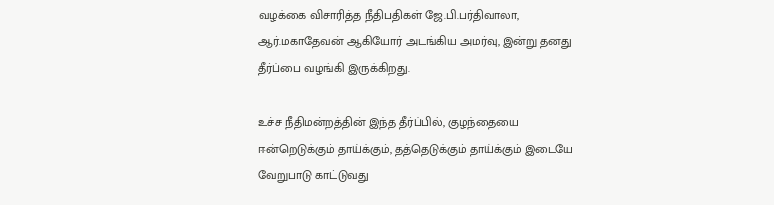வழக்கை விசாரித்த நீதிபதிகள் ஜே.பி.பர்திவாலா, ஆர்.மகாதேவன் ஆகியோர் அடங்கிய அமர்வு, இன்று தனது தீர்ப்பை வழங்கி இருக்கிறது.

உச்ச நீதிமன்றத்தின் இந்த தீர்ப்பில், குழந்தையை ஈன்றெடுக்கும் தாய்க்கும், தத்தெடுக்கும் தாய்க்கும் இடையே வேறுபாடு காட்டுவது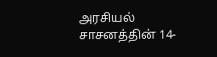அரசியல் சாசனத்தின் 14-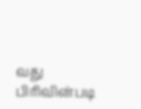வது பிரிவின்படி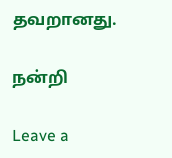தவறானது.

நன்றி

Leave a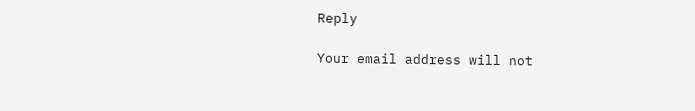Reply

Your email address will not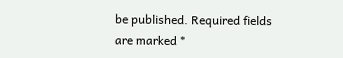be published. Required fields are marked *